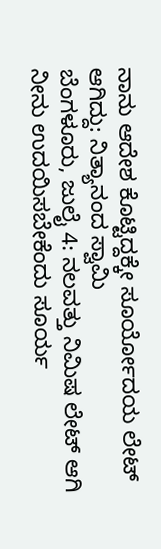ನಾನು ಆದೇಶ ಕೊಟ್ಟಿದ್ದಕ್ಕೇ ಸೂರ್ಯೋದಯ ಲೇಟ್ ಆಗಿದ್ದು: ನಿತ್ಯಾನಂದ ಸ್ವಾಮಿ
ಬೆಂಗಳೂರು, ಜುಲೈ 4: ನಲವತ್ತು ನಿಮಿಷ ಲೇಟ್ ಆಗಿ ನೀನು ಉದಯಿಸಬೇಕೆಂದು ಸೂರ್ಯ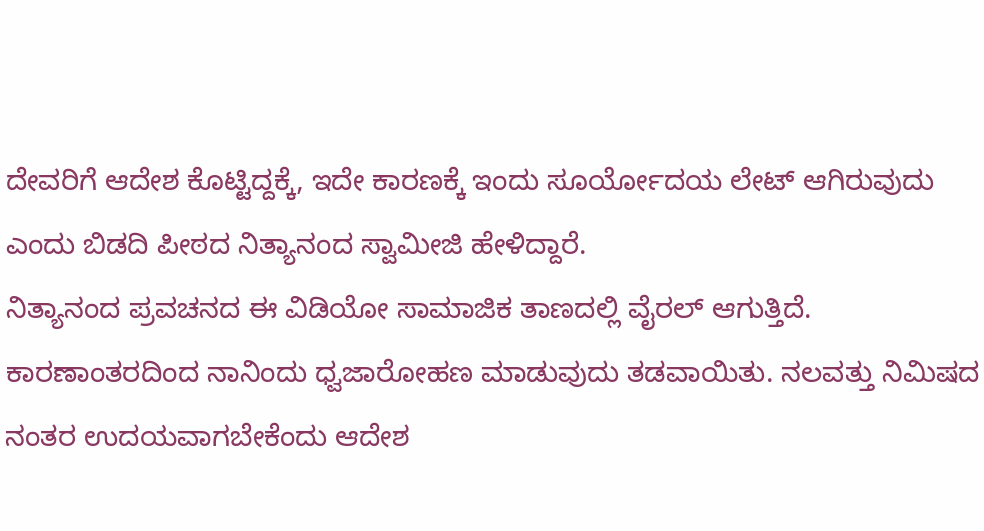ದೇವರಿಗೆ ಆದೇಶ ಕೊಟ್ಟಿದ್ದಕ್ಕೆ, ಇದೇ ಕಾರಣಕ್ಕೆ ಇಂದು ಸೂರ್ಯೋದಯ ಲೇಟ್ ಆಗಿರುವುದು ಎಂದು ಬಿಡದಿ ಪೀಠದ ನಿತ್ಯಾನಂದ ಸ್ವಾಮೀಜಿ ಹೇಳಿದ್ದಾರೆ.
ನಿತ್ಯಾನಂದ ಪ್ರವಚನದ ಈ ವಿಡಿಯೋ ಸಾಮಾಜಿಕ ತಾಣದಲ್ಲಿ ವೈರಲ್ ಆಗುತ್ತಿದೆ. ಕಾರಣಾಂತರದಿಂದ ನಾನಿಂದು ಧ್ವಜಾರೋಹಣ ಮಾಡುವುದು ತಡವಾಯಿತು. ನಲವತ್ತು ನಿಮಿಷದ ನಂತರ ಉದಯವಾಗಬೇಕೆಂದು ಆದೇಶ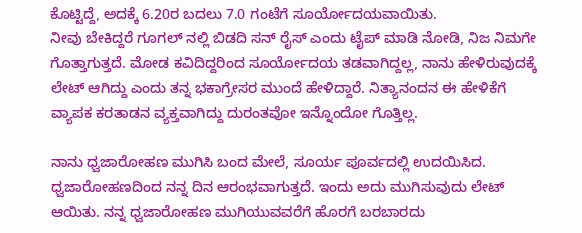ಕೊಟ್ಟಿದ್ದೆ, ಅದಕ್ಕೆ 6.20ರ ಬದಲು 7.0 ಗಂಟೆಗೆ ಸೂರ್ಯೋದಯವಾಯಿತು.
ನೀವು ಬೇಕಿದ್ದರೆ ಗೂಗಲ್ ನಲ್ಲಿ ಬಿಡದಿ ಸನ್ ರೈಸ್ ಎಂದು ಟೈಪ್ ಮಾಡಿ ನೋಡಿ, ನಿಜ ನಿಮಗೇ ಗೊತ್ತಾಗುತ್ತದೆ. ಮೋಡ ಕವಿದಿದ್ದರಿಂದ ಸೂರ್ಯೋದಯ ತಡವಾಗಿದ್ದಲ್ಲ, ನಾನು ಹೇಳಿರುವುದಕ್ಕೆ ಲೇಟ್ ಆಗಿದ್ದು ಎಂದು ತನ್ನ ಭಕಾಗ್ರೇಸರ ಮುಂದೆ ಹೇಳಿದ್ದಾರೆ. ನಿತ್ಯಾನಂದನ ಈ ಹೇಳಿಕೆಗೆ ವ್ಯಾಪಕ ಕರತಾಡನ ವ್ಯಕ್ತವಾಗಿದ್ದು ದುರಂತವೋ ಇನ್ನೊಂದೋ ಗೊತ್ತಿಲ್ಲ.

ನಾನು ಧ್ವಜಾರೋಹಣ ಮುಗಿಸಿ ಬಂದ ಮೇಲೆ, ಸೂರ್ಯ ಪೂರ್ವದಲ್ಲಿ ಉದಯಿಸಿದ. ಧ್ವಜಾರೋಹಣದಿಂದ ನನ್ನ ದಿನ ಆರಂಭವಾಗುತ್ತದೆ. ಇಂದು ಅದು ಮುಗಿಸುವುದು ಲೇಟ್ ಆಯಿತು. ನನ್ನ ಧ್ವಜಾರೋಹಣ ಮುಗಿಯುವವರೆಗೆ ಹೊರಗೆ ಬರಬಾರದು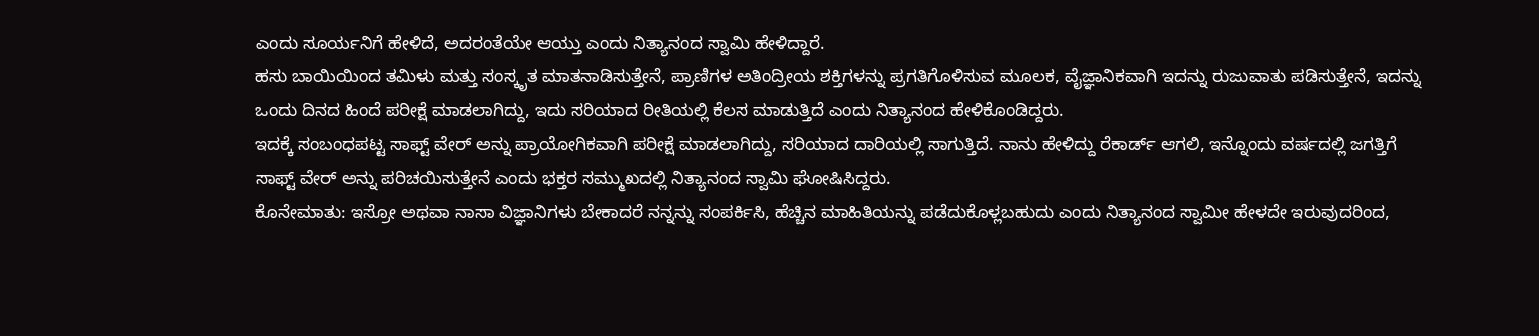ಎಂದು ಸೂರ್ಯನಿಗೆ ಹೇಳಿದೆ, ಅದರಂತೆಯೇ ಆಯ್ತು ಎಂದು ನಿತ್ಯಾನಂದ ಸ್ವಾಮಿ ಹೇಳಿದ್ದಾರೆ.
ಹಸು ಬಾಯಿಯಿಂದ ತಮಿಳು ಮತ್ತು ಸಂಸ್ಕೃತ ಮಾತನಾಡಿಸುತ್ತೇನೆ, ಪ್ರಾಣಿಗಳ ಅತಿಂದ್ರೀಯ ಶಕ್ತಿಗಳನ್ನು ಪ್ರಗತಿಗೊಳಿಸುವ ಮೂಲಕ, ವೈಜ್ಞಾನಿಕವಾಗಿ ಇದನ್ನು ರುಜುವಾತು ಪಡಿಸುತ್ತೇನೆ, ಇದನ್ನು ಒಂದು ದಿನದ ಹಿಂದೆ ಪರೀಕ್ಷೆ ಮಾಡಲಾಗಿದ್ದು, ಇದು ಸರಿಯಾದ ರೀತಿಯಲ್ಲಿ ಕೆಲಸ ಮಾಡುತ್ತಿದೆ ಎಂದು ನಿತ್ಯಾನಂದ ಹೇಳಿಕೊಂಡಿದ್ದರು.
ಇದಕ್ಕೆ ಸಂಬಂಧಪಟ್ಟ ಸಾಫ್ಟ್ ವೇರ್ ಅನ್ನು ಪ್ರಾಯೋಗಿಕವಾಗಿ ಪರೀಕ್ಷೆ ಮಾಡಲಾಗಿದ್ದು, ಸರಿಯಾದ ದಾರಿಯಲ್ಲಿ ಸಾಗುತ್ತಿದೆ. ನಾನು ಹೇಳಿದ್ದು ರೆಕಾರ್ಡ್ ಆಗಲಿ, ಇನ್ನೊಂದು ವರ್ಷದಲ್ಲಿ ಜಗತ್ತಿಗೆ ಸಾಫ್ಟ್ ವೇರ್ ಅನ್ನು ಪರಿಚಯಿಸುತ್ತೇನೆ ಎಂದು ಭಕ್ತರ ಸಮ್ಮುಖದಲ್ಲಿ ನಿತ್ಯಾನಂದ ಸ್ವಾಮಿ ಘೋಷಿಸಿದ್ದರು.
ಕೊನೇಮಾತು: ಇಸ್ರೋ ಅಥವಾ ನಾಸಾ ವಿಜ್ಞಾನಿಗಳು ಬೇಕಾದರೆ ನನ್ನನ್ನು ಸಂಪರ್ಕಿಸಿ, ಹೆಚ್ಚಿನ ಮಾಹಿತಿಯನ್ನು ಪಡೆದುಕೊಳ್ಲಬಹುದು ಎಂದು ನಿತ್ಯಾನಂದ ಸ್ವಾಮೀ ಹೇಳದೇ ಇರುವುದರಿಂದ,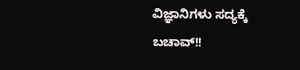ವಿಜ್ಞಾನಿಗಳು ಸದ್ಯಕ್ಕೆ ಬಚಾವ್!!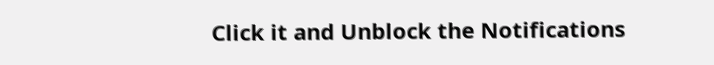Click it and Unblock the Notifications